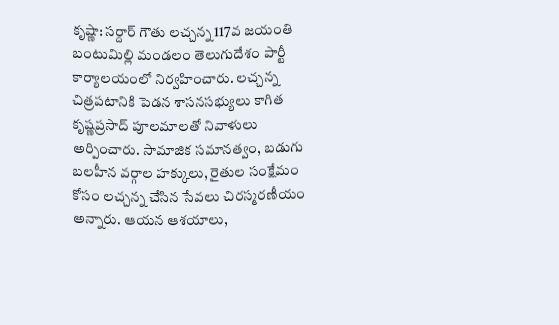కృష్ణా: సర్దార్ గౌతు లచ్చన్న 117వ జయంతి బంటుమిల్లి మండలం తెలుగుదేశం పార్టీ కార్యాలయంలో నిర్వహించారు. లచ్చన్న చిత్రపటానికి పెడన శాసనసభ్యులు కాగిత కృష్ణప్రసాద్ పూలమాలతో నివాళులు అర్పించారు. సామాజిక సమానత్వం, బడుగు బలహీన వర్గాల హక్కులు, రైతుల సంక్షేమం కోసం లచ్చన్న చేసిన సేవలు చిరస్మరణీయం అన్నారు. ఆయన ఆశయాలు,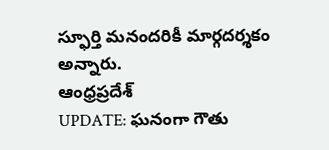స్ఫూర్తి మనందరికీ మార్గదర్శకం అన్నారు.
ఆంధ్రప్రదేశ్
UPDATE: ఘనంగా గౌతు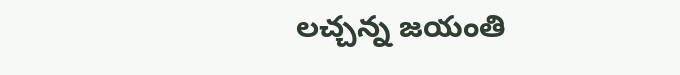లచ్చన్న జయంతి